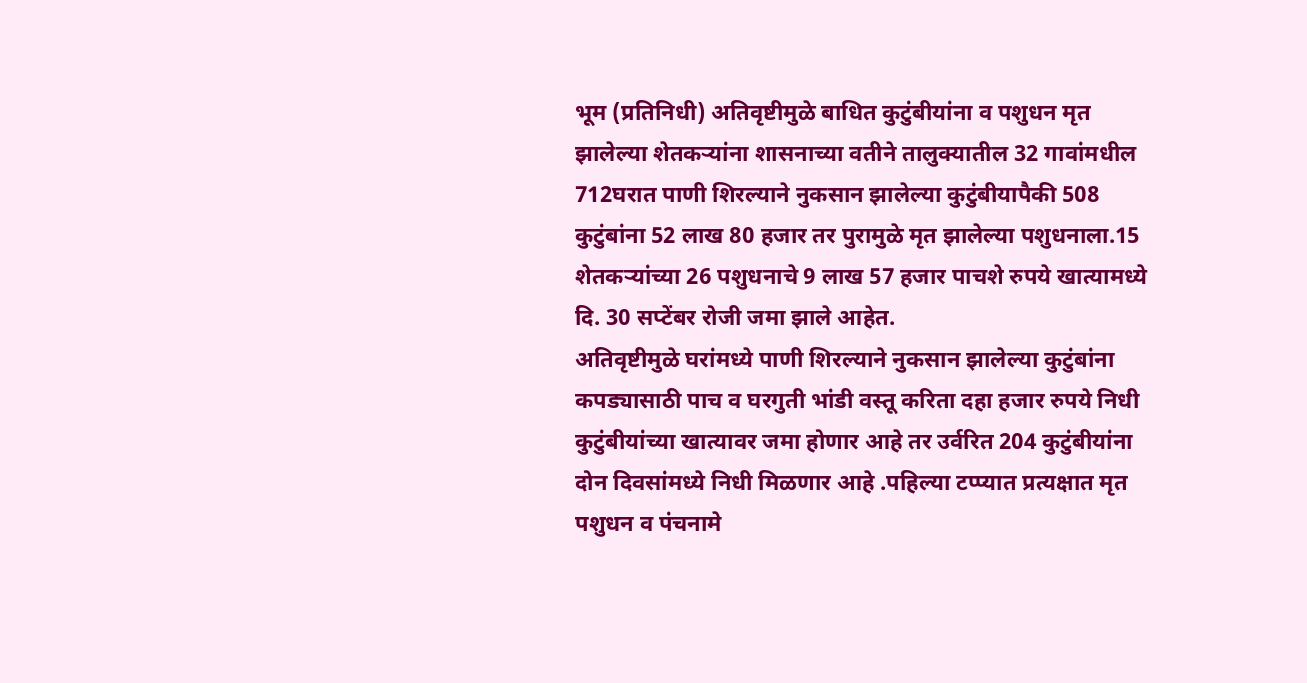भूम (प्रतिनिधी) अतिवृष्टीमुळे बाधित कुटुंबीयांना व पशुधन मृत झालेल्या शेतकऱ्यांना शासनाच्या वतीने तालुक्यातील 32 गावांमधील 712घरात पाणी शिरल्याने नुकसान झालेल्या कुटुंबीयापैकी 508 कुटुंबांना 52 लाख 80 हजार तर पुरामुळे मृत झालेल्या पशुधनाला.15 शेतकऱ्यांच्या 26 पशुधनाचे 9 लाख 57 हजार पाचशे रुपये खात्यामध्ये दि. 30 सप्टेंबर रोजी जमा झाले आहेत.
अतिवृष्टीमुळे घरांमध्ये पाणी शिरल्याने नुकसान झालेल्या कुटुंबांना कपड्यासाठी पाच व घरगुती भांडी वस्तू करिता दहा हजार रुपये निधी कुटुंबीयांच्या खात्यावर जमा होणार आहे तर उर्वरित 204 कुटुंबीयांना दोन दिवसांमध्ये निधी मिळणार आहे .पहिल्या टप्प्यात प्रत्यक्षात मृत पशुधन व पंचनामे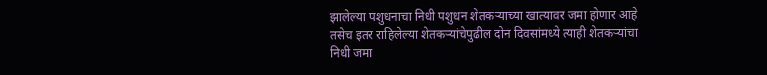झालेल्या पशुधनाचा निधी पशुधन शेतकऱ्याच्या खात्यावर जमा होणार आहे तसेच इतर राहिलेल्या शेतकऱ्यांचेपुढील दोन दिवसांमध्ये त्याही शेतकऱ्यांचा निधी जमा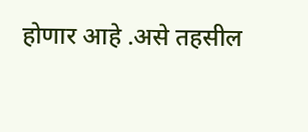होणार आहे .असे तहसील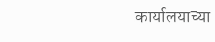कार्यालयाच्या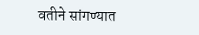वतीने सांगण्यात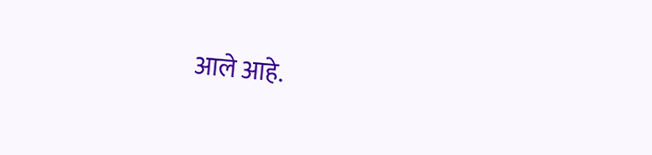आले आहे.